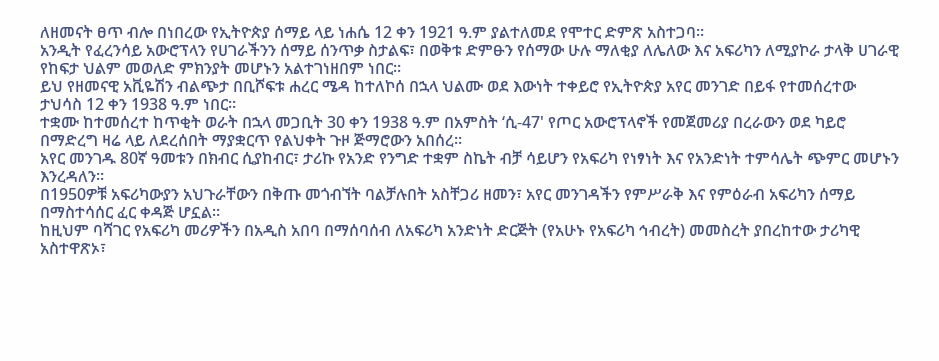ለዘመናት ፀጥ ብሎ በነበረው የኢትዮጵያ ሰማይ ላይ ነሐሴ 12 ቀን 1921 ዓ.ም ያልተለመደ የሞተር ድምጽ አስተጋባ።
አንዲት የፈረንሳይ አውሮፕላን የሀገራችንን ሰማይ ሰንጥቃ ስታልፍ፣ በወቅቱ ድምፁን የሰማው ሁሉ ማለቂያ ለሌለው እና አፍሪካን ለሚያኮራ ታላቅ ሀገራዊ የከፍታ ህልም መወለድ ምክንያት መሆኑን አልተገነዘበም ነበር።
ይህ የዘመናዊ አቪዬሽን ብልጭታ በቢሾፍቱ ሐረር ሜዳ ከተለኮሰ በኋላ ህልሙ ወደ እውነት ተቀይሮ የኢትዮጵያ አየር መንገድ በይፋ የተመሰረተው ታህሳስ 12 ቀን 1938 ዓ.ም ነበር።
ተቋሙ ከተመሰረተ ከጥቂት ወራት በኋላ መጋቢት 30 ቀን 1938 ዓ.ም በአምስት ‘ሲ-47' የጦር አውሮፕላኖች የመጀመሪያ በረራውን ወደ ካይሮ በማድረግ ዛሬ ላይ ለደረሰበት ማያቋርጥ የልህቀት ጉዞ ጅማሮውን አበሰረ።
አየር መንገዱ 80ኛ ዓመቱን በክብር ሲያከብር፣ ታሪኩ የአንድ የንግድ ተቋም ስኬት ብቻ ሳይሆን የአፍሪካ የነፃነት እና የአንድነት ተምሳሌት ጭምር መሆኑን እንረዳለን።
በ1950ዎቹ አፍሪካውያን አህጉራቸውን በቅጡ መጎብኘት ባልቻሉበት አስቸጋሪ ዘመን፣ አየር መንገዳችን የምሥራቅ እና የምዕራብ አፍሪካን ሰማይ በማስተሳሰር ፈር ቀዳጅ ሆኗል።
ከዚህም ባሻገር የአፍሪካ መሪዎችን በአዲስ አበባ በማሰባሰብ ለአፍሪካ አንድነት ድርጅት (የአሁኑ የአፍሪካ ኅብረት) መመስረት ያበረከተው ታሪካዊ አስተዋጽኦ፣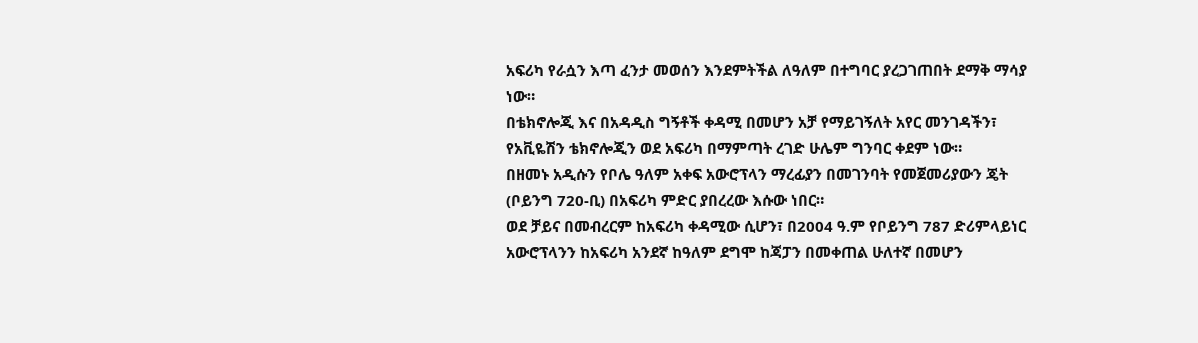አፍሪካ የራሷን እጣ ፈንታ መወሰን እንደምትችል ለዓለም በተግባር ያረጋገጠበት ደማቅ ማሳያ ነው።
በቴክኖሎጂ እና በአዳዲስ ግኝቶች ቀዳሚ በመሆን አቻ የማይገኝለት አየር መንገዳችን፣ የአቪዬሽን ቴክኖሎጂን ወደ አፍሪካ በማምጣት ረገድ ሁሌም ግንባር ቀደም ነው።
በዘመኑ አዲሱን የቦሌ ዓለም አቀፍ አውሮፕላን ማረፊያን በመገንባት የመጀመሪያውን ጄት (ቦይንግ 720-ቢ) በአፍሪካ ምድር ያበረረው እሱው ነበር።
ወደ ቻይና በመብረርም ከአፍሪካ ቀዳሚው ሲሆን፣ በ2004 ዓ.ም የቦይንግ 787 ድሪምላይነር አውሮፕላንን ከአፍሪካ አንደኛ ከዓለም ደግሞ ከጃፓን በመቀጠል ሁለተኛ በመሆን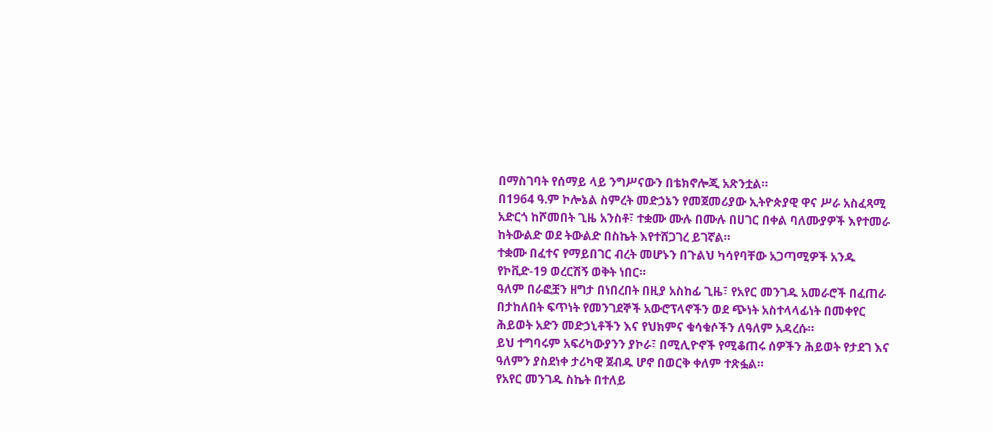በማስገባት የሰማይ ላይ ንግሥናውን በቴክኖሎጂ አጽንቷል።
በ1964 ዓ.ም ኮሎኔል ስምረት መድኃኔን የመጀመሪያው ኢትዮጵያዊ ዋና ሥራ አስፈጻሚ አድርጎ ከሾመበት ጊዜ አንስቶ፣ ተቋሙ ሙሉ በሙሉ በሀገር በቀል ባለሙያዎች እየተመራ ከትውልድ ወደ ትውልድ በስኬት እየተሸጋገረ ይገኛል።
ተቋሙ በፈተና የማይበገር ብረት መሆኑን በጉልህ ካሳየባቸው አጋጣሚዎች አንዱ የኮቪድ-19 ወረርሽኝ ወቅት ነበር።
ዓለም በራፎቿን ዘግታ በነበረበት በዚያ አስከፊ ጊዜ፣ የአየር መንገዱ አመራሮች በፈጠራ በታከለበት ፍጥነት የመንገደኞች አውሮፕላኖችን ወደ ጭነት አስተላላፊነት በመቀየር ሕይወት አድን መድኃኒቶችን እና የህክምና ቁሳቁሶችን ለዓለም አዳረሱ።
ይህ ተግባሩም አፍሪካውያንን ያኮራ፣ በሚሊዮኖች የሚቆጠሩ ሰዎችን ሕይወት የታደገ እና ዓለምን ያስደነቀ ታሪካዊ ጀብዱ ሆኖ በወርቅ ቀለም ተጽፏል።
የአየር መንገዱ ስኬት በተለይ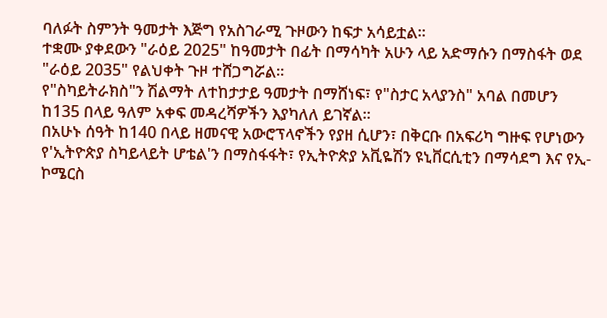ባለፉት ስምንት ዓመታት እጅግ የአስገራሚ ጉዞውን ከፍታ አሳይቷል።
ተቋሙ ያቀደውን "ራዕይ 2025" ከዓመታት በፊት በማሳካት አሁን ላይ አድማሱን በማስፋት ወደ "ራዕይ 2035" የልህቀት ጉዞ ተሸጋግሯል።
የ"ስካይትራክስ"ን ሽልማት ለተከታታይ ዓመታት በማሸነፍ፣ የ"ስታር አላያንስ" አባል በመሆን ከ135 በላይ ዓለም አቀፍ መዳረሻዎችን እያካለለ ይገኛል።
በአሁኑ ሰዓት ከ140 በላይ ዘመናዊ አውሮፕላኖችን የያዘ ሲሆን፣ በቅርቡ በአፍሪካ ግዙፍ የሆነውን የ'ኢትዮጵያ ስካይላይት ሆቴል'ን በማስፋፋት፣ የኢትዮጵያ አቪዬሽን ዩኒቨርሲቲን በማሳደግ እና የኢ-ኮሜርስ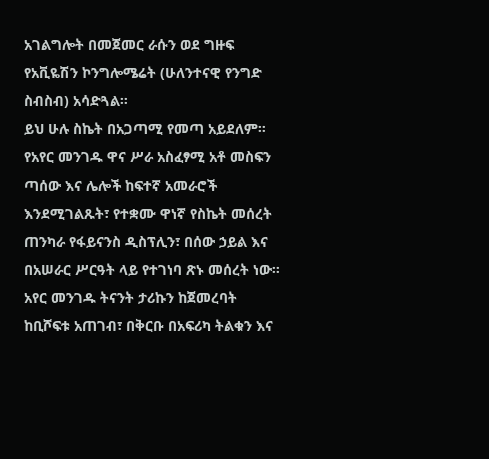አገልግሎት በመጀመር ራሱን ወደ ግዙፍ የአቪዬሽን ኮንግሎሜሬት (ሁለንተናዊ የንግድ ስብስብ) አሳድጓል።
ይህ ሁሉ ስኬት በአጋጣሚ የመጣ አይደለም። የአየር መንገዱ ዋና ሥራ አስፈፃሚ አቶ መስፍን ጣሰው እና ሌሎች ከፍተኛ አመራሮች እንደሚገልጹት፣ የተቋሙ ዋነኛ የስኬት መሰረት ጠንካራ የፋይናንስ ዲስፕሊን፣ በሰው ኃይል እና በአሠራር ሥርዓት ላይ የተገነባ ጽኑ መሰረት ነው።
አየር መንገዱ ትናንት ታሪኩን ከጀመረባት ከቢሾፍቱ አጠገብ፣ በቅርቡ በአፍሪካ ትልቁን እና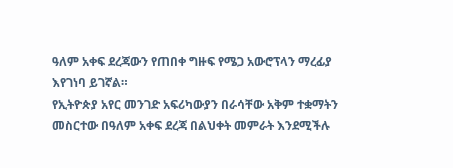ዓለም አቀፍ ደረጃውን የጠበቀ ግዙፍ የሜጋ አውሮፕላን ማረፊያ እየገነባ ይገኛል።
የኢትዮጵያ አየር መንገድ አፍሪካውያን በራሳቸው አቅም ተቋማትን መስርተው በዓለም አቀፍ ደረጃ በልህቀት መምራት እንደሚችሉ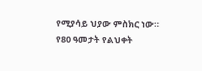የሚያሳይ ህያው ምስክር ነው።
የ80 ዓመታት የልህቀት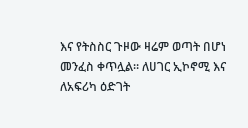እና የትስስር ጉዞው ዛሬም ወጣት በሆነ መንፈስ ቀጥሏል። ለሀገር ኢኮኖሚ እና ለአፍሪካ ዕድገት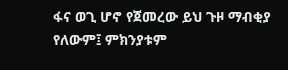ፋና ወጊ ሆኖ የጀመረው ይህ ጉዞ ማብቂያ የለውም፤ ምክንያቱም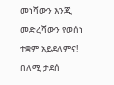መነሻውን እንጂ መድረሻውን የወሰነ ተቋም አይደለምና!
በለሚ ታደሰ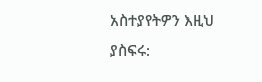አስተያየትዎን እዚህ ያስፍሩ: